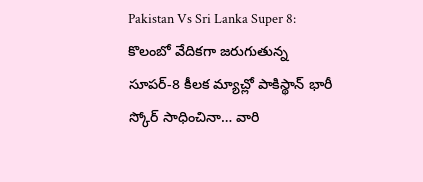Pakistan Vs Sri Lanka Super 8: కొలంబో వేదికగా జరుగుతున్న సూపర్-8 కీలక మ్యాచ్లో పాకిస్థాన్ భారీ స్కోర్ సాధించినా… వారి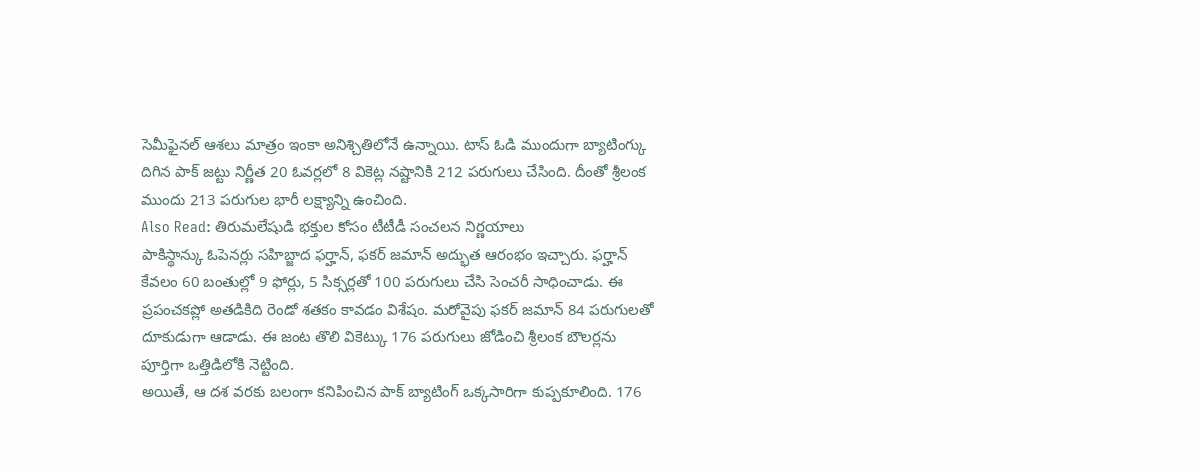సెమీఫైనల్ ఆశలు మాత్రం ఇంకా అనిశ్చితిలోనే ఉన్నాయి. టాస్ ఓడి ముందుగా బ్యాటింగ్కు దిగిన పాక్ జట్టు నిర్ణీత 20 ఓవర్లలో 8 వికెట్ల నష్టానికి 212 పరుగులు చేసింది. దీంతో శ్రీలంక ముందు 213 పరుగుల భారీ లక్ష్యాన్ని ఉంచింది.
Also Read: తిరుమలేషుడి భక్తుల కోసం టీటీడీ సంచలన నిర్ణయాలు
పాకిస్థాన్కు ఓపెనర్లు సహిబ్జాద ఫర్హాన్, ఫకర్ జమాన్ అద్భుత ఆరంభం ఇచ్చారు. ఫర్హాన్ కేవలం 60 బంతుల్లో 9 ఫోర్లు, 5 సిక్సర్లతో 100 పరుగులు చేసి సెంచరీ సాధించాడు. ఈ ప్రపంచకప్లో అతడికిది రెండో శతకం కావడం విశేషం. మరోవైపు ఫకర్ జమాన్ 84 పరుగులతో దూకుడుగా ఆడాడు. ఈ జంట తొలి వికెట్కు 176 పరుగులు జోడించి శ్రీలంక బౌలర్లను పూర్తిగా ఒత్తిడిలోకి నెట్టింది.
అయితే, ఆ దశ వరకు బలంగా కనిపించిన పాక్ బ్యాటింగ్ ఒక్కసారిగా కుప్పకూలింది. 176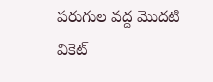పరుగుల వద్ద మొదటి వికెట్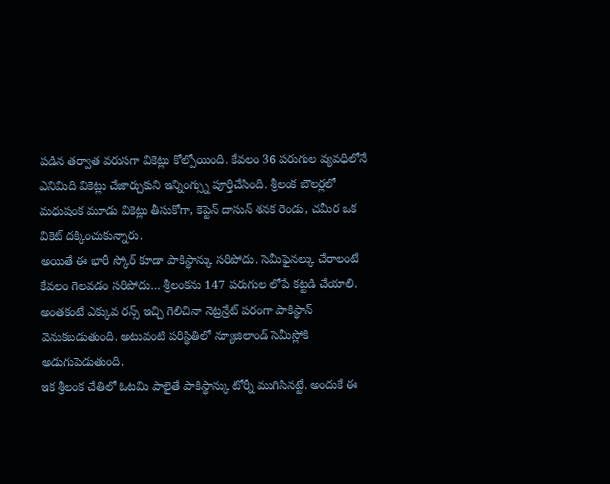పడిన తర్వాత వరుసగా వికెట్లు కోల్పోయింది. కేవలం 36 పరుగుల వ్యవధిలోనే ఎనిమిది వికెట్లు చేజార్చుకుని ఇన్నింగ్స్ను పూర్తిచేసింది. శ్రీలంక బౌలర్లలో మధుషంక మూడు వికెట్లు తీసుకోగా, కెప్టెన్ దాసున్ శనక రెండు, చమీర ఒక వికెట్ దక్కించుకున్నారు.
అయితే ఈ భారీ స్కోర్ కూడా పాకిస్థాన్కు సరిపోదు. సెమీఫైనల్కు చేరాలంటే కేవలం గెలవడం సరిపోదు… శ్రీలంకను 147 పరుగుల లోపే కట్టడి చేయాలి. అంతకంటే ఎక్కువ రన్స్ ఇచ్చి గెలిచినా నెట్రన్రేట్ పరంగా పాకిస్థాన్ వెనుకబడుతుంది. అటువంటి పరిస్థితిలో న్యూజిలాండ్ సెమీస్లోకి అడుగుపెడుతుంది.
ఇక శ్రీలంక చేతిలో ఓటమి పాలైతే పాకిస్థాన్కు టోర్నీ ముగిసినట్టే. అందుకే ఈ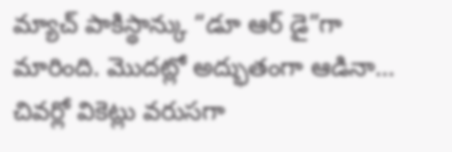మ్యాచ్ పాకిస్థాన్కు “డూ ఆర్ డై”గా మారింది. మొదట్లో అద్భుతంగా ఆడినా… చివర్లో వికెట్లు వరుసగా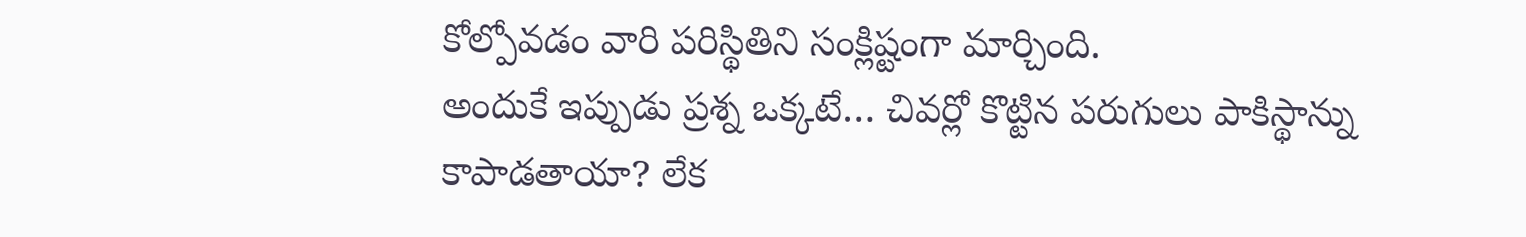కోల్పోవడం వారి పరిస్థితిని సంక్లిష్టంగా మార్చింది.
అందుకే ఇప్పుడు ప్రశ్న ఒక్కటే… చివర్లో కొట్టిన పరుగులు పాకిస్థాన్ను కాపాడతాయా? లేక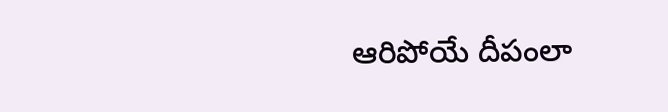ఆరిపోయే దీపంలా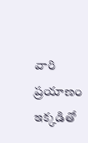వారి ప్రయాణం ఇక్కడితో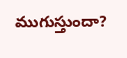ముగుస్తుందా?